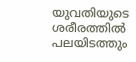യുവതിയുടെ ശരീരത്തിൽ പലയിടത്തും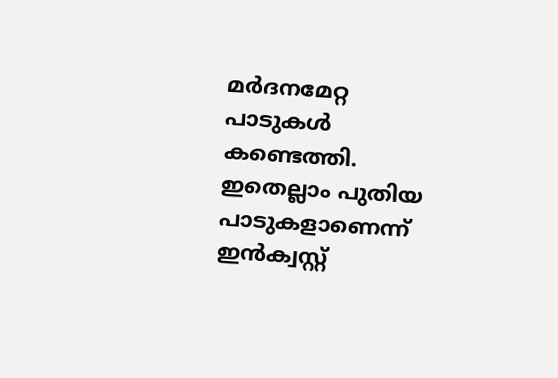മർദനമേറ്റ പാടുകൾ കണ്ടെത്തി. ഇതെല്ലാം പുതിയ പാടുകളാണെന്ന് ഇൻക്വസ്റ്റ്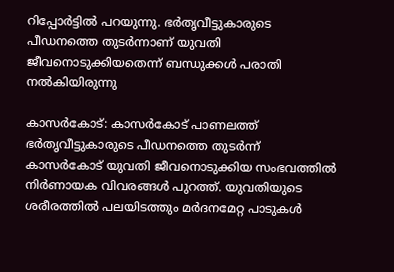റിപ്പോർട്ടിൽ പറയുന്നു. ഭർതൃവീട്ടുകാരുടെ പീഡനത്തെ തുടർന്നാണ് യുവതി ജീവനൊടുക്കിയതെന്ന് ബന്ധുക്കൾ പരാതി നൽകിയിരുന്നു

കാസർകോട്: കാസർകോട് പാണലത്ത് ഭർതൃവീട്ടുകാരുടെ പീഡനത്തെ തുടർന്ന് കാസർകോട് യുവതി ജീവനൊടുക്കിയ സംഭവത്തിൽ നിർണായക വിവരങ്ങൾ പുറത്ത്. യുവതിയുടെ ശരീരത്തിൽ പലയിടത്തും മർദനമേറ്റ പാടുകൾ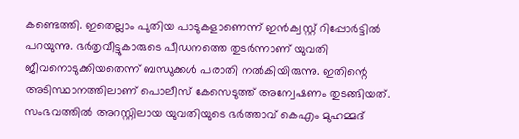കണ്ടെത്തി. ഇതെല്ലാം പുതിയ പാടുകളാണെന്ന് ഇൻക്വസ്റ്റ് റിപ്പോർട്ടിൽ പറയുന്നു. ഭർതൃവീട്ടുകാരുടെ പീഡനത്തെ തുടർന്നാണ് യുവതി ജീവനൊടുക്കിയതെന്ന് ബന്ധുക്കൾ പരാതി നൽകിയിരുന്നു. ഇതിന്റെ അടിസ്ഥാനത്തിലാണ് പൊലീസ് കേസെടുത്ത് അന്വേഷണം തുടങ്ങിയത്. സംഭവത്തിൽ അറസ്റ്റിലായ യുവതിയുടെ ഭർത്താവ് കെഎം മുഹമ്മദ്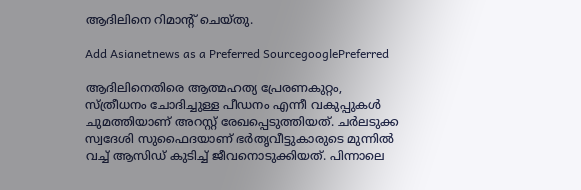ആദിലിനെ റിമാൻ്റ് ചെയ്തു.

Add Asianetnews as a Preferred SourcegooglePreferred

ആദിലിനെതിരെ ആത്മഹത്യ പ്രേരണകുറ്റം, സ്ത്രീധനം ചോദിച്ചുള്ള പീഡനം എന്നീ വകുപ്പുകൾ ചുമത്തിയാണ് അറസ്റ്റ് രേഖപ്പെടുത്തിയത്. ചർലടുക്ക സ്വദേശി സുഫൈദയാണ് ഭർതൃവീട്ടുകാരുടെ മുന്നിൽ വച്ച് ആസിഡ് കുടിച്ച് ജീവനൊടുക്കിയത്. പിന്നാലെ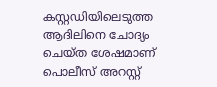കസ്റ്റഡിയിലെടുത്ത ആദിലിനെ ചോദ്യം ചെയ്ത ശേഷമാണ് പൊലീസ് അറസ്റ്റ്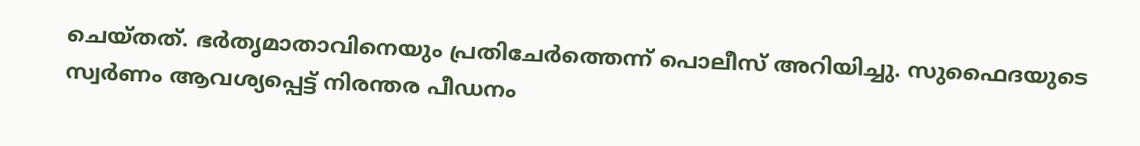ചെയ്തത്. ഭർതൃമാതാവിനെയും പ്രതിചേർത്തെന്ന് പൊലീസ് അറിയിച്ചു. സുഫൈദയുടെ സ്വർണം ആവശ്യപ്പെട്ട് നിരന്തര പീഡനം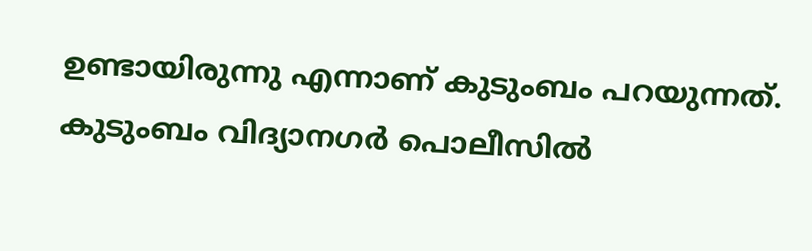ഉണ്ടായിരുന്നു എന്നാണ് കുടുംബം പറയുന്നത്. കുടുംബം വിദ്യാനഗർ പൊലീസിൽ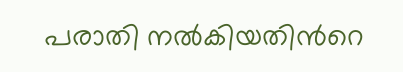പരാതി നൽകിയതിന്‍റെ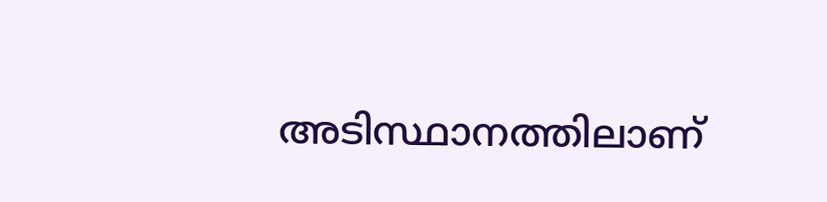അടിസ്ഥാനത്തിലാണ്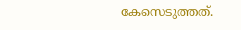കേസെടുത്തത്.